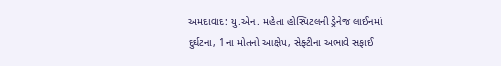અમદાવાદ: યુ.એન. મહેતા હોસ્પિટલની ડ્રેનેજ લાઈનમાં દુર્ઘટના, 1ના મોતનો આક્ષેપ, સેફ્ટીના અભાવે સફાઈ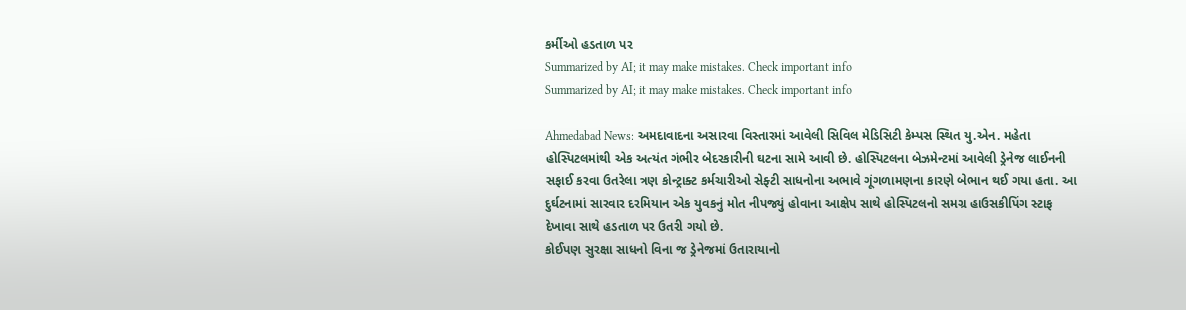કર્મીઓ હડતાળ પર
Summarized by AI; it may make mistakes. Check important info
Summarized by AI; it may make mistakes. Check important info

Ahmedabad News: અમદાવાદના અસારવા વિસ્તારમાં આવેલી સિવિલ મેડિસિટી કેમ્પસ સ્થિત યુ.એન. મહેતા હોસ્પિટલમાંથી એક અત્યંત ગંભીર બેદરકારીની ઘટના સામે આવી છે. હોસ્પિટલના બેઝમેન્ટમાં આવેલી ડ્રેનેજ લાઈનની સફાઈ કરવા ઉતરેલા ત્રણ કોન્ટ્રાક્ટ કર્મચારીઓ સેફ્ટી સાધનોના અભાવે ગૂંગળામણના કારણે બેભાન થઈ ગયા હતા. આ દુર્ઘટનામાં સારવાર દરમિયાન એક યુવકનું મોત નીપજ્યું હોવાના આક્ષેપ સાથે હોસ્પિટલનો સમગ્ર હાઉસકીપિંગ સ્ટાફ દેખાવા સાથે હડતાળ પર ઉતરી ગયો છે.
કોઈપણ સુરક્ષા સાધનો વિના જ ડ્રેનેજમાં ઉતારાયાનો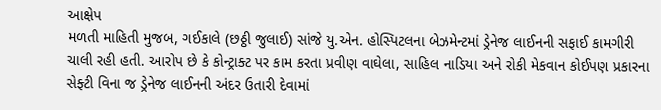આક્ષેપ
મળતી માહિતી મુજબ, ગઈકાલે (છઠ્ઠી જુલાઈ) સાંજે યુ.એન. હોસ્પિટલના બેઝમેન્ટમાં ડ્રેનેજ લાઈનની સફાઈ કામગીરી ચાલી રહી હતી. આરોપ છે કે કોન્ટ્રાક્ટ પર કામ કરતા પ્રવીણ વાઘેલા, સાહિલ નાડિયા અને રોકી મેકવાન કોઈપણ પ્રકારના સેફ્ટી વિના જ ડ્રેનેજ લાઈનની અંદર ઉતારી દેવામાં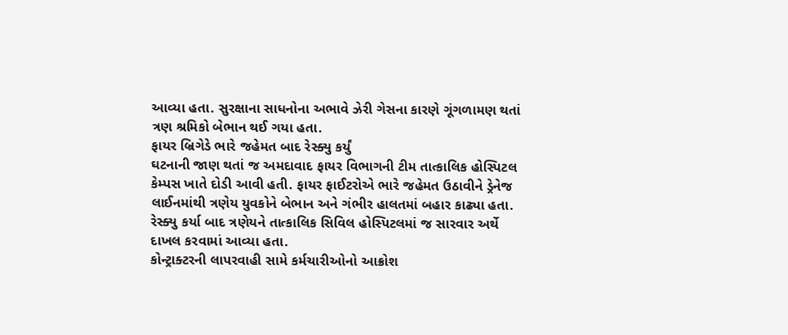આવ્યા હતા. સુરક્ષાના સાધનોના અભાવે ઝેરી ગેસના કારણે ગૂંગળામણ થતાં ત્રણ શ્રમિકો બેભાન થઈ ગયા હતા.
ફાયર બ્રિગેડે ભારે જહેમત બાદ રેસ્ક્યુ કર્યું
ઘટનાની જાણ થતાં જ અમદાવાદ ફાયર વિભાગની ટીમ તાત્કાલિક હોસ્પિટલ કેમ્પસ ખાતે દોડી આવી હતી. ફાયર ફાઈટરોએ ભારે જહેમત ઉઠાવીને ડ્રેનેજ લાઈનમાંથી ત્રણેય યુવકોને બેભાન અને ગંભીર હાલતમાં બહાર કાઢ્યા હતા. રેસ્ક્યુ કર્યા બાદ ત્રણેયને તાત્કાલિક સિવિલ હોસ્પિટલમાં જ સારવાર અર્થે દાખલ કરવામાં આવ્યા હતા.
કોન્ટ્રાક્ટરની લાપરવાહી સામે કર્મચારીઓનો આક્રોશ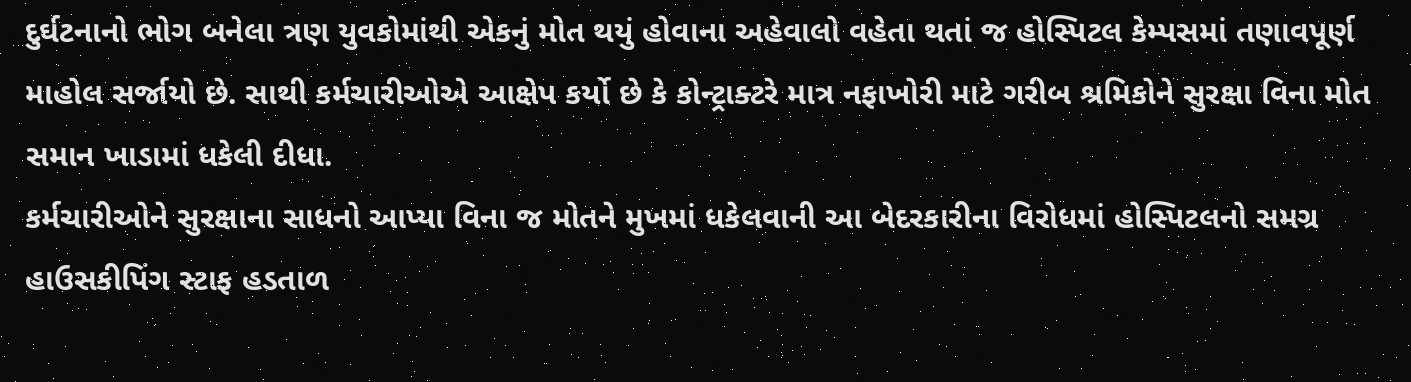દુર્ઘટનાનો ભોગ બનેલા ત્રણ યુવકોમાંથી એકનું મોત થયું હોવાના અહેવાલો વહેતા થતાં જ હોસ્પિટલ કેમ્પસમાં તણાવપૂર્ણ માહોલ સર્જાયો છે. સાથી કર્મચારીઓએ આક્ષેપ કર્યો છે કે કોન્ટ્રાક્ટરે માત્ર નફાખોરી માટે ગરીબ શ્રમિકોને સુરક્ષા વિના મોત સમાન ખાડામાં ધકેલી દીધા.
કર્મચારીઓને સુરક્ષાના સાધનો આપ્યા વિના જ મોતને મુખમાં ધકેલવાની આ બેદરકારીના વિરોધમાં હોસ્પિટલનો સમગ્ર હાઉસકીપિંગ સ્ટાફ હડતાળ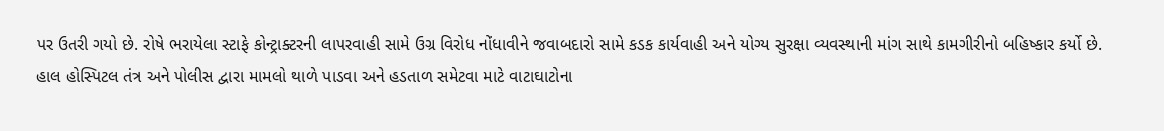પર ઉતરી ગયો છે. રોષે ભરાયેલા સ્ટાફે કોન્ટ્રાક્ટરની લાપરવાહી સામે ઉગ્ર વિરોધ નોંધાવીને જવાબદારો સામે કડક કાર્યવાહી અને યોગ્ય સુરક્ષા વ્યવસ્થાની માંગ સાથે કામગીરીનો બહિષ્કાર કર્યો છે.
હાલ હોસ્પિટલ તંત્ર અને પોલીસ દ્વારા મામલો થાળે પાડવા અને હડતાળ સમેટવા માટે વાટાઘાટોના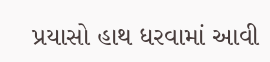પ્રયાસો હાથ ધરવામાં આવી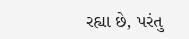રહ્યા છે, પરંતુ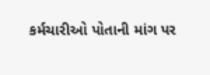કર્મચારીઓ પોતાની માંગ પર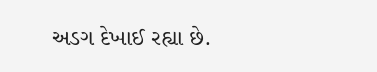અડગ દેખાઈ રહ્યા છે.